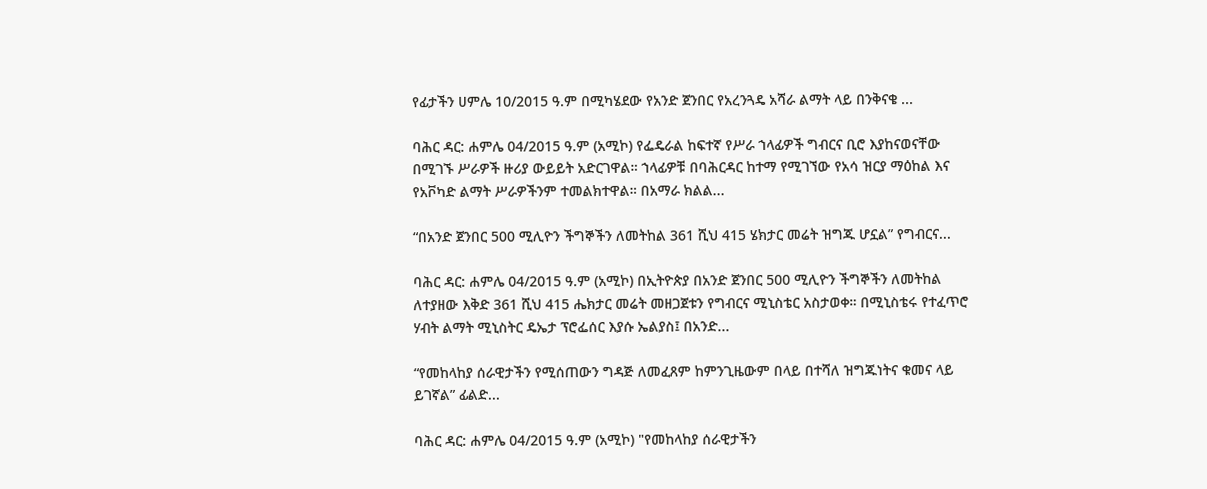የፊታችን ሀምሌ 10/2015 ዓ.ም በሚካሄደው የአንድ ጀንበር የአረንጓዴ አሻራ ልማት ላይ በንቅናቄ ...

ባሕር ዳር: ሐምሌ 04/2015 ዓ.ም (አሚኮ) የፌዴራል ከፍተኛ የሥራ ኀላፊዎች ግብርና ቢሮ እያከናወናቸው በሚገኙ ሥራዎች ዙሪያ ውይይት አድርገዋል። ኀላፊዎቹ በባሕርዳር ከተማ የሚገኘው የአሳ ዝርያ ማዕከል እና የአቮካድ ልማት ሥራዎችንም ተመልክተዋል። በአማራ ክልል...

“በአንድ ጀንበር 500 ሚሊዮን ችግኞችን ለመትከል 361 ሺህ 415 ሄክታር መሬት ዝግጁ ሆኗል” የግብርና...

ባሕር ዳር: ሐምሌ 04/2015 ዓ.ም (አሚኮ) በኢትዮጵያ በአንድ ጀንበር 500 ሚሊዮን ችግኞችን ለመትከል ለተያዘው እቅድ 361 ሺህ 415 ሔክታር መሬት መዘጋጀቱን የግብርና ሚኒስቴር አስታወቀ። በሚኒስቴሩ የተፈጥሮ ሃብት ልማት ሚኒስትር ዴኤታ ፕሮፌሰር እያሱ ኤልያስ፤ በአንድ...

“የመከላከያ ሰራዊታችን የሚሰጠውን ግዳጅ ለመፈጸም ከምንጊዜውም በላይ በተሻለ ዝግጁነትና ቁመና ላይ ይገኛል” ፊልድ...

ባሕር ዳር: ሐምሌ 04/2015 ዓ.ም (አሚኮ) "የመከላከያ ሰራዊታችን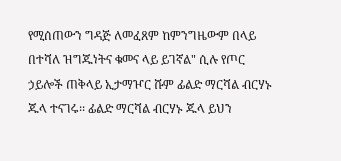የሚሰጠውን ግዳጅ ለመፈጸም ከምንግዜውም በላይ በተሻለ ዝግጁነትና ቁመና ላይ ይገኛል" ሲሉ የጦር ኃይሎች ጠቅላይ ኢታማዦር ሹም ፊልድ ማርሻል ብርሃኑ ጁላ ተናገሩ፡፡ ፊልድ ማርሻል ብርሃኑ ጁላ ይህን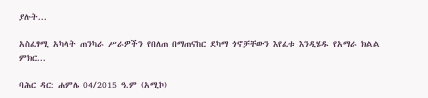ያሉት...

አስፈፃሚ አካላት ጠንካራ ሥራዎችን የበለጠ በማጠናከር ደካማ ጎኖቻቸውን እየፈቱ እንዲሄዱ የአማራ ክልል ምክር...

ባሕር ዳር: ሐምሌ 04/2015 ዓ.ም (አሚኮ)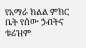የአማራ ክልል ምክር ቤት የሰው ኃብትና ቱሪዝም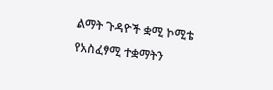ልማት ጉዳዮች ቋሚ ኮሚቴ የአስፈፃሚ ተቋማትን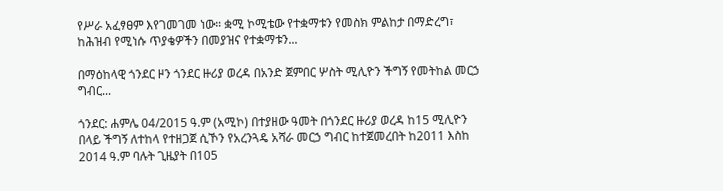የሥራ አፈፃፀም እየገመገመ ነው። ቋሚ ኮሚቴው የተቋማቱን የመስክ ምልከታ በማድረግ፣ ከሕዝብ የሚነሱ ጥያቄዎችን በመያዝና የተቋማቱን...

በማዕከላዊ ጎንደር ዞን ጎንደር ዙሪያ ወረዳ በአንድ ጀምበር ሦስት ሚሊዮን ችግኝ የመትከል መርኃ ግብር...

ጎንደር: ሐምሌ 04/2015 ዓ.ም (አሚኮ) በተያዘው ዓመት በጎንደር ዙሪያ ወረዳ ከ15 ሚሊዮን በላይ ችግኝ ለተከላ የተዘጋጀ ሲኾን የአረንጓዴ አሻራ መርኃ ግብር ከተጀመረበት ከ2011 እስከ 2014 ዓ.ም ባሉት ጊዜያት በ105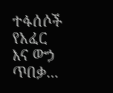ተፋሰሶች የአፈር እና ውኃ ጥበቃ...